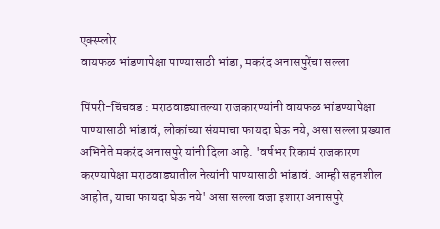एक्स्प्लोर
वायफळ भांडणापेक्षा पाण्यासाठी भांडा, मकरंद अनासपुरेंचा सल्ला

पिंपरी-चिंचवड : मराठवाड्यातल्या राजकारण्यांनी वायफळ भांडण्यापेक्षा पाण्यासाठी भांडावं, लोकांच्या संयमाचा फायदा घेऊ नये, असा सल्ला प्रख्यात अभिनेते मकरंद अनासपुरे यांनी दिला आहे. 'वर्षभर रिकामं राजकारण करण्यापेक्षा मराठवाड्यातील नेत्यांनी पाण्यासाठी भांडावं. आम्ही सहनशील आहोत, याचा फायदा घेऊ नये' असा सल्ला वजा इशारा अनासपुरे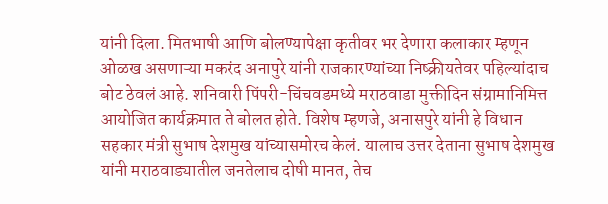यांनी दिला. मितभाषी आणि बोलण्यापेक्षा कृतीवर भर देणारा कलाकार म्हणून ओळख असणाऱ्या मकरंद अनापुरे यांनी राजकारण्यांच्या निष्क्रीयतेवर पहिल्यांदाच बोट ठेवलं आहे. शनिवारी पिंपरी-चिंचवडमध्ये मराठवाडा मुक्तीदिन संग्रामानिमित्त आयोजित कार्यक्रमात ते बोलत होते. विशेष म्हणजे, अनासपुरे यांनी हे विधान सहकार मंत्री सुभाष देशमुख यांच्यासमोरच केलं. यालाच उत्तर देताना सुभाष देशमुख यांनी मराठवाड्यातील जनतेलाच दोषी मानत, तेच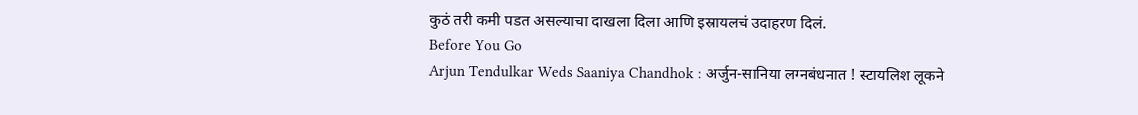कुठं तरी कमी पडत असल्याचा दाखला दिला आणि इस्रायलचं उदाहरण दिलं.
Before You Go
Arjun Tendulkar Weds Saaniya Chandhok : अर्जुन-सानिया लग्नबंधनात ! स्टायलिश लूकने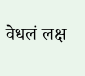वेधलं लक्ष